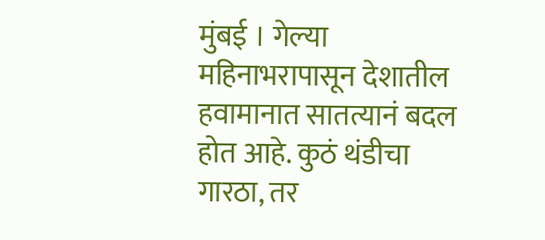मुंबई । गेल्या महिनाभरापासून देशातील हवामानात सातत्यानं बदल होत आहे. कुठं थंडीचा गारठा, तर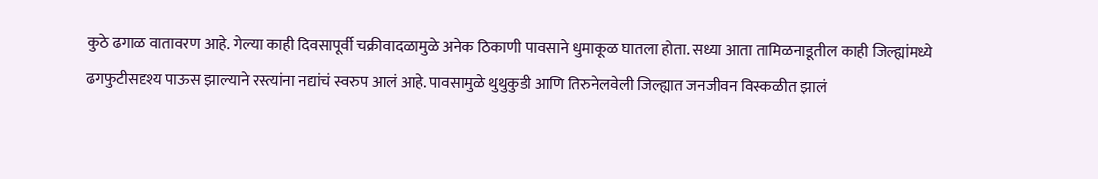कुठे ढगाळ वातावरण आहे. गेल्या काही दिवसापूर्वी चक्रीवादळामुळे अनेक ठिकाणी पावसाने धुमाकूळ घातला होता. सध्या आता तामिळनाडूतील काही जिल्ह्यांमध्ये ढगफुटीसदृश्य पाऊस झाल्याने रस्त्यांना नद्यांचं स्वरुप आलं आहे. पावसामुळे थुथुकुडी आणि तिरुनेलवेली जिल्ह्यात जनजीवन विस्कळीत झालं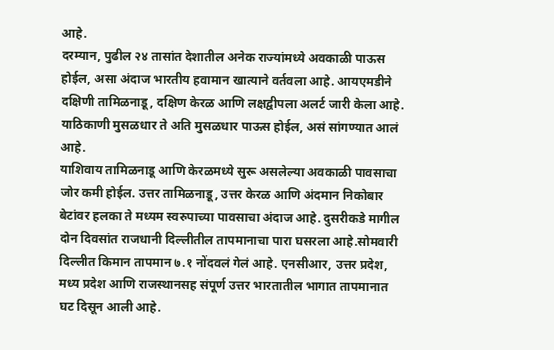आहे.
दरम्यान, पुढील २४ तासांत देशातील अनेक राज्यांमध्ये अवकाळी पाऊस होईल, असा अंदाज भारतीय हवामान खात्याने वर्तवला आहे. आयएमडीने दक्षिणी तामिळनाडू, दक्षिण केरळ आणि लक्षद्वीपला अलर्ट जारी केला आहे. याठिकाणी मुसळधार ते अति मुसळधार पाऊस होईल, असं सांगण्यात आलं आहे.
याशिवाय तामिळनाडू आणि केरळमध्ये सुरू असलेल्या अवकाळी पावसाचा जोर कमी होईल. उत्तर तामिळनाडू, उत्तर केरळ आणि अंदमान निकोबार बेटांवर हलका ते मध्यम स्वरुपाच्या पावसाचा अंदाज आहे. दुसरीकडे मागील दोन दिवसांत राजधानी दिल्लीतील तापमानाचा पारा घसरला आहे.सोमवारी दिल्लीत किमान तापमान ७.१ नोंदवलं गेलं आहे. एनसीआर, उत्तर प्रदेश, मध्य प्रदेश आणि राजस्थानसह संपूर्ण उत्तर भारतातील भागात तापमानात घट दिसून आली आहे.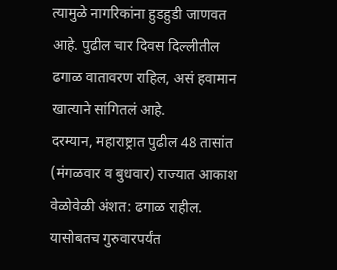त्यामुळे नागरिकांना हुडहुडी जाणवत आहे. पुढील चार दिवस दिल्लीतील ढगाळ वातावरण राहिल, असं हवामान खात्याने सांगितलं आहे.
दरम्यान, महाराष्ट्रात पुढील 48 तासांत (मंगळवार व बुधवार) राज्यात आकाश वेळोवेळी अंशत: ढगाळ राहील. यासोबतच गुरुवारपर्यंत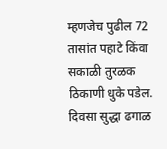म्हणजेच पुढील 72 तासांत पहाटे किंवा सकाळी तुरळक ठिकाणी धुके पडेल. दिवसा सुद्धा ढगाळ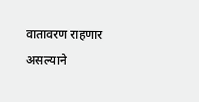वातावरण राहणार असल्याने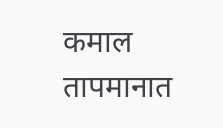कमाल तापमानात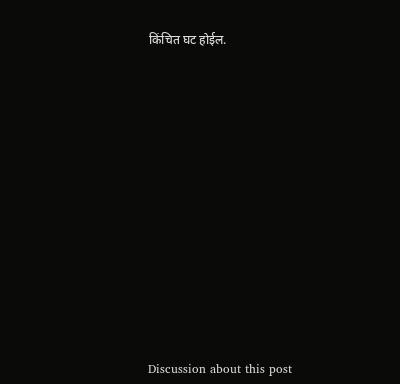किंचित घट होईल.















Discussion about this post